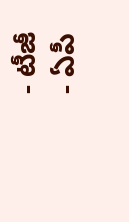- టీజీ
- ఏపీ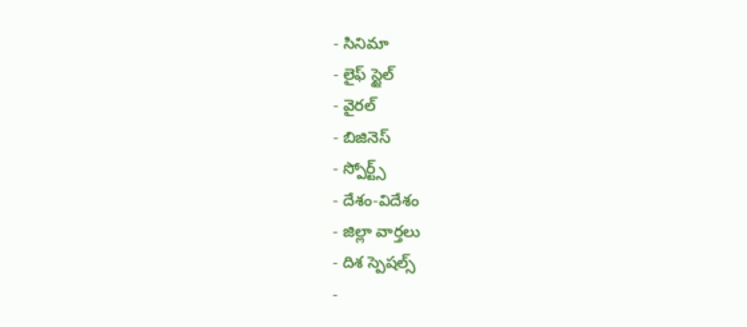- సినిమా
- లైఫ్ స్టైల్
- వైరల్
- బిజినెస్
- స్పోర్ట్స్
- దేశం-విదేశం
- జిల్లా వార్తలు
- దిశ స్పెషల్స్
-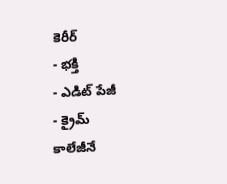కెరీర్
- భక్తి
- ఎడిట్ పేజీ
- క్రైమ్
కాలేజీనే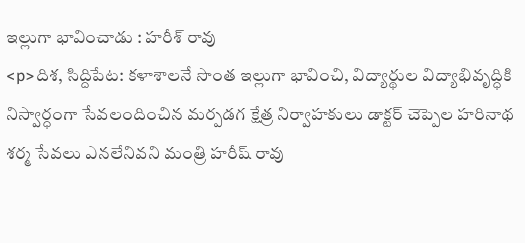ఇల్లుగా భావించాడు : హరీశ్ రావు
<p>దిశ, సిద్దిపేట: కళాశాలనే సొంత ఇల్లుగా భావించి, విద్యార్థుల విద్యాభివృద్ధికి నిస్వార్ధంగా సేవలందించిన మర్పడగ క్షేత్ర నిర్వాహకులు డాక్టర్ చెప్పెల హరినాథ శర్మ సేవలు ఎనలేనివని మంత్రి హరీష్ రావు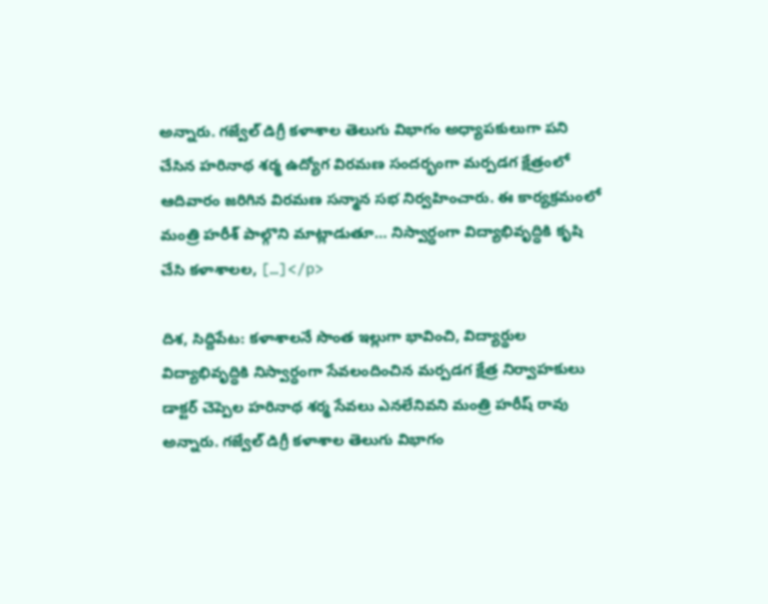అన్నారు. గజ్వేల్ డిగ్రీ కళాశాల తెలుగు విభాగం అధ్యాపకులుగా పని చేసిన హరినాథ శర్మ ఉద్యోగ విరమణ సందర్భంగా మర్పడగ క్షేత్రంలో ఆదివారం జరిగిన విరమణ సన్మాన సభ నిర్వహించారు. ఈ కార్యక్రమంలో మంత్రి హరీశ్ పాల్గొని మాట్లాడుతూ… నిస్వార్ధంగా విద్యాభివృద్ధికి కృషి చేసి కళాశాలల, […]</p>

దిశ, సిద్దిపేట: కళాశాలనే సొంత ఇల్లుగా భావించి, విద్యార్థుల విద్యాభివృద్ధికి నిస్వార్ధంగా సేవలందించిన మర్పడగ క్షేత్ర నిర్వాహకులు డాక్టర్ చెప్పెల హరినాథ శర్మ సేవలు ఎనలేనివని మంత్రి హరీష్ రావు అన్నారు. గజ్వేల్ డిగ్రీ కళాశాల తెలుగు విభాగం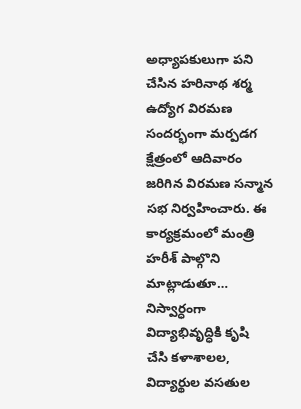అధ్యాపకులుగా పని చేసిన హరినాథ శర్మ ఉద్యోగ విరమణ సందర్భంగా మర్పడగ క్షేత్రంలో ఆదివారం జరిగిన విరమణ సన్మాన సభ నిర్వహించారు. ఈ కార్యక్రమంలో మంత్రి హరీశ్ పాల్గొని మాట్లాడుతూ… నిస్వార్ధంగా విద్యాభివృద్ధికి కృషి చేసి కళాశాలల, విద్యార్థుల వసతుల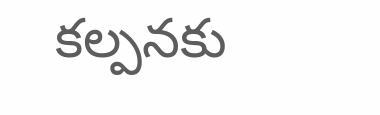కల్పనకు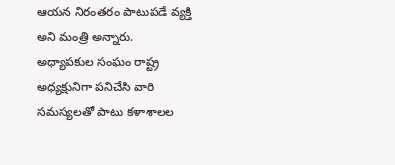ఆయన నిరంతరం పాటుపడే వ్యక్తి అని మంత్రి అన్నారు.
అధ్యాపకుల సంఘం రాష్ట్ర అధ్యక్షునిగా పనిచేసి వారి సమస్యలతో పాటు కళాశాలల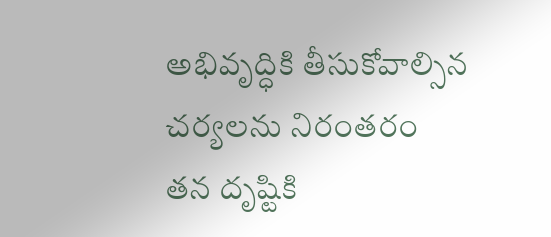అభివృద్ధికి తీసుకోవాల్సిన చర్యలను నిరంతరం తన దృష్టికి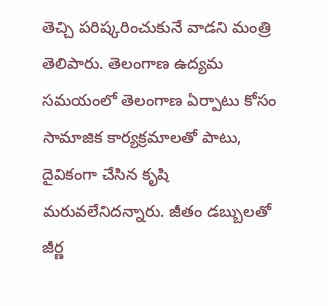తెచ్చి పరిష్కరించుకునే వాడని మంత్రి తెలిపారు. తెలంగాణ ఉద్యమ సమయంలో తెలంగాణ ఏర్పాటు కోసం సామాజిక కార్యక్రమాలతో పాటు, దైవికంగా చేసిన కృషి మరువలేనిదన్నారు. జీతం డబ్బులతో జీర్ణ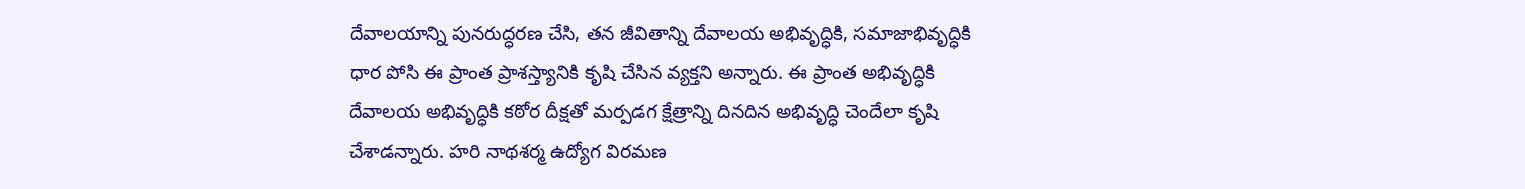దేవాలయాన్ని పునరుద్ధరణ చేసి, తన జీవితాన్ని దేవాలయ అభివృద్ధికి, సమాజాభివృద్ధికి ధార పోసి ఈ ప్రాంత ప్రాశస్త్యానికి కృషి చేసిన వ్యక్తని అన్నారు. ఈ ప్రాంత అభివృద్ధికి దేవాలయ అభివృద్ధికి కఠోర దీక్షతో మర్పడగ క్షేత్రాన్ని దినదిన అభివృద్ధి చెందేలా కృషి చేశాడన్నారు. హరి నాథశర్మ ఉద్యోగ విరమణ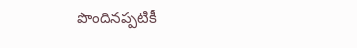పొందినప్పటికీ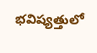భవిష్యత్తులో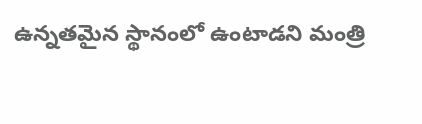ఉన్నతమైన స్థానంలో ఉంటాడని మంత్రి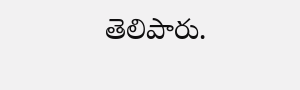తెలిపారు.